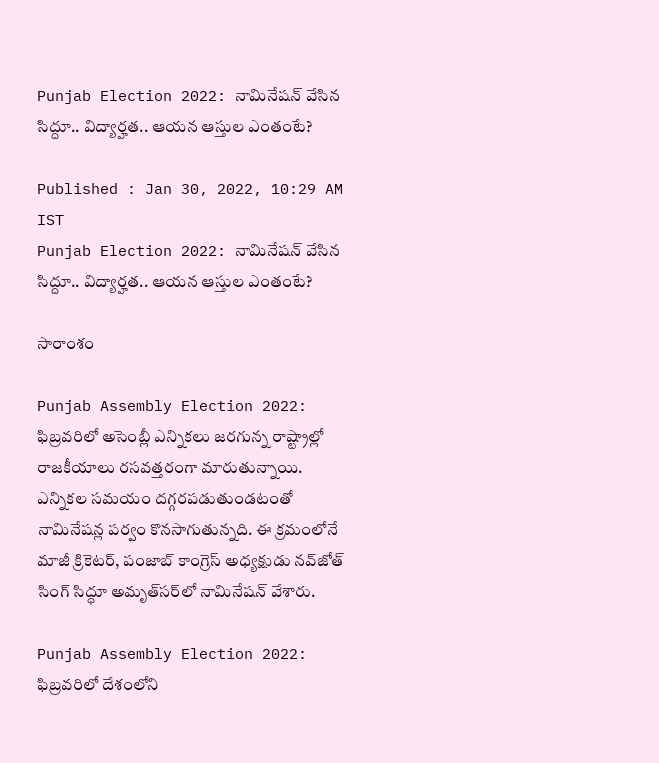Punjab Election 2022: నామినేష‌న్ వేసిన సిద్దూ.. విద్యార్హ‌త‌.. ఆయ‌న ఆస్తుల ఎంతంటే?

Published : Jan 30, 2022, 10:29 AM IST
Punjab Election 2022: నామినేష‌న్ వేసిన సిద్దూ.. విద్యార్హ‌త‌.. ఆయ‌న ఆస్తుల ఎంతంటే?

సారాంశం

Punjab Assembly Election 2022: ఫిబ్ర‌వ‌రిలో అసెంబ్లీ ఎన్నిక‌లు జ‌ర‌గున్న రాష్ట్రాల్లో రాజ‌కీయాలు ర‌స‌వ‌త్త‌రంగా మారుతున్నాయి. ఎన్నిక‌ల స‌మ‌యం ద‌గ్గ‌ర‌ప‌డుతుండ‌టంతో నామినేష‌న్ల ప‌ర్వం కొన‌సాగుతున్న‌ది. ఈ క్ర‌మంలోనే మాజీ క్రికెటర్‌, పంజాబ్‌ కాంగ్రెస్‌ అధ్యక్షుడు నవ్‌జోత్‌ సింగ్ సిద్ధూ అమృత్‌సర్‌లో నామినేషన్‌ వేశారు.

Punjab Assembly Election 2022: ఫిబ్ర‌వ‌రిలో దేశంలోని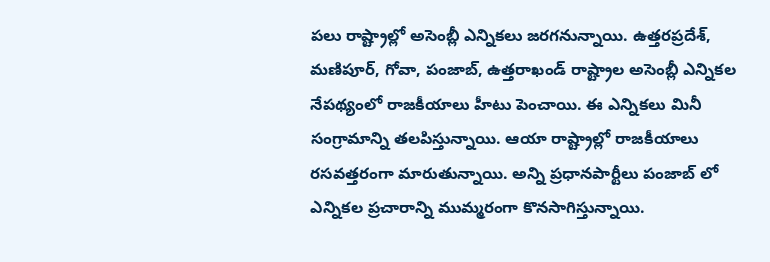ప‌లు రాష్ట్రాల్లో అసెంబ్లీ ఎన్నిక‌లు జ‌ర‌గ‌నున్నాయి. ఉత్త‌ర‌ప్ర‌దేశ్‌, మ‌ణిపూర్‌, గోవా, పంజాబ్‌, ఉత్త‌రాఖండ్ రాష్ట్రాల అసెంబ్లీ ఎన్నిక‌ల నేప‌థ్యంలో రాజ‌కీయాలు హీటు పెంచాయి. ఈ ఎన్నిక‌లు మినీ సంగ్రామాన్ని త‌ల‌పిస్తున్నాయి. ఆయా రాష్ట్రాల్లో రాజ‌కీయాలు ర‌స‌వ‌త్త‌రంగా మారుతున్నాయి. అన్ని ప్ర‌ధానపార్టీలు పంజాబ్ లో ఎన్నిక‌ల ప్రచారాన్ని ముమ్మ‌రంగా కొన‌సాగిస్తున్నాయి.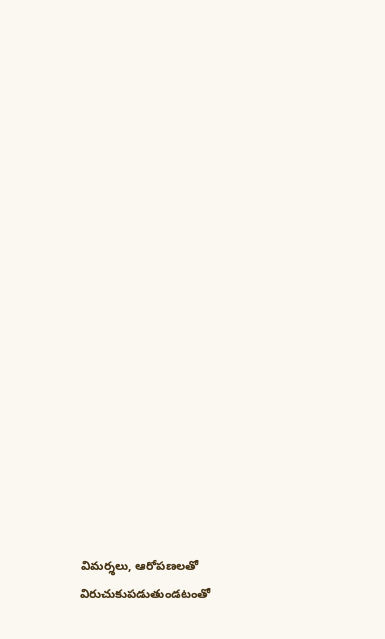విమ‌ర్శ‌లు, ఆరోప‌ణ‌లతో విరుచుకుప‌డుతుండ‌టంతో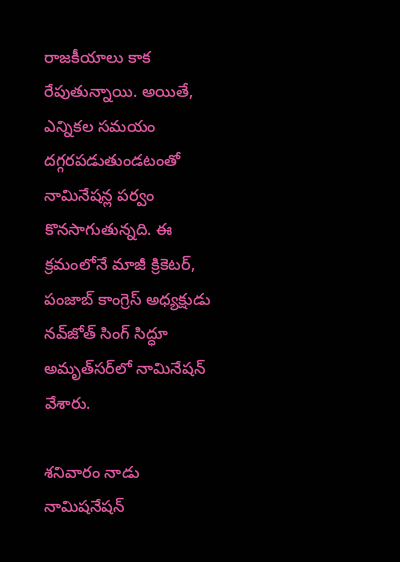రాజకీయాలు కాక రేపుతున్నాయి. అయితే, ఎన్నిక‌ల స‌మ‌యం ద‌గ్గ‌ర‌ప‌డుతుండ‌టంతో నామినేష‌న్ల ప‌ర్వం కొన‌సాగుతున్న‌ది. ఈ క్ర‌మంలోనే మాజీ క్రికెటర్‌, పంజాబ్‌ కాంగ్రెస్‌ అధ్యక్షుడు నవ్‌జోత్‌ సింగ్ సిద్ధూ అమృత్‌సర్‌లో నామినేషన్‌ వేశారు.

శ‌నివారం నాడు నామిష‌నేష‌న్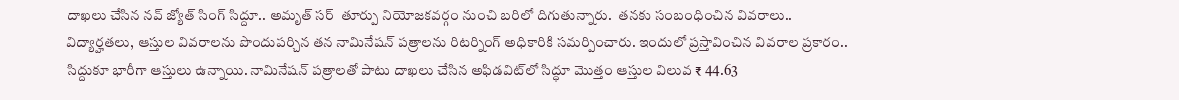దాఖ‌లు చేసిన న‌వ్ జ్యోత్ సింగ్ సిద్దూ.. అమృత్ స‌ర్  తూర్పు నియోజకవర్గం నుంచి బరిలో దిగుతున్నారు.  తనకు సంబంధించిన వివ‌రాలు.. విద్యార్హ‌త‌లు, ఆస్తుల వివ‌రాల‌ను పొందుప‌ర్చిన తన నామినేషన్‌ పత్రాలను రిటర్నింగ్‌ అధికారికి సమర్పించారు. ఇందులో ప్ర‌స్తావించిన వివ‌రాల ప్ర‌కారం.. సిద్దుకూ భారీగా ఆస్తులు ఉన్నాయి. నామినేషన్ పత్రాలతో పాటు దాఖలు చేసిన అఫిడవిట్‌లో సిద్ధూ మొత్తం ఆస్తుల విలువ ₹ 44.63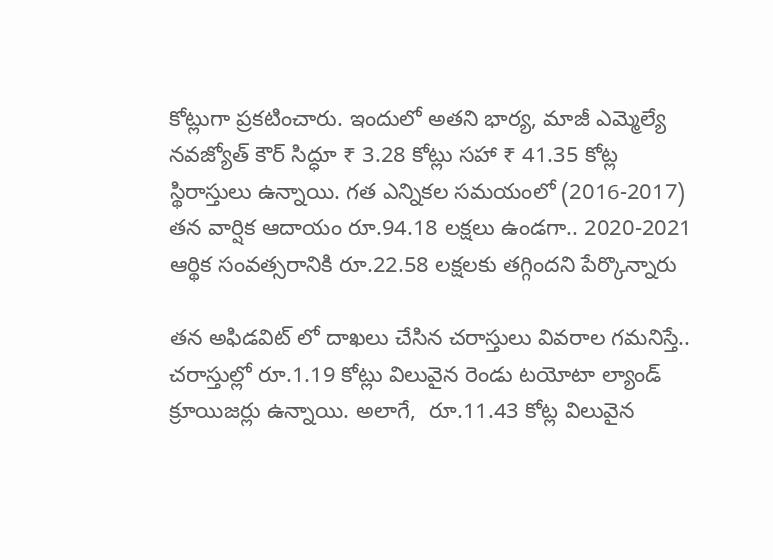కోట్లుగా ప్రకటించారు. ఇందులో అతని భార్య, మాజీ ఎమ్మెల్యే నవజ్యోత్ కౌర్ సిద్ధూ ₹ 3.28 కోట్లు స‌హా ₹ 41.35 కోట్ల  స్థిరాస్తులు ఉన్నాయి. గత ఎన్నికల సమయంలో (2016-2017) తన వార్షిక ఆదాయం రూ.94.18 లక్షలు ఉండగా.. 2020-2021 ఆర్థిక సంవత్సరానికి రూ.22.58 లక్షలకు తగ్గిందని పేర్కొన్నారు

త‌న అఫిడ‌విట్ లో దాఖ‌లు చేసిన చ‌రాస్తులు వివ‌రాల గ‌మ‌నిస్తే.. చరాస్తుల్లో రూ.1.19 కోట్లు విలువైన రెండు టయోటా ల్యాండ్‌ క్రూయిజర్లు ఉన్నాయి. అలాగే,  రూ.11.43 కోట్ల విలువైన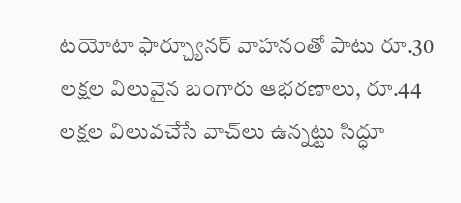టయోటా ఫార్చ్యూనర్ వాహనం‌తో పాటు రూ.30 లక్షల విలువైన బంగారు ఆభరణాలు, రూ.44 లక్షల విలువచేసే వాచ్‌లు ఉన్నట్టు సిద్ధూ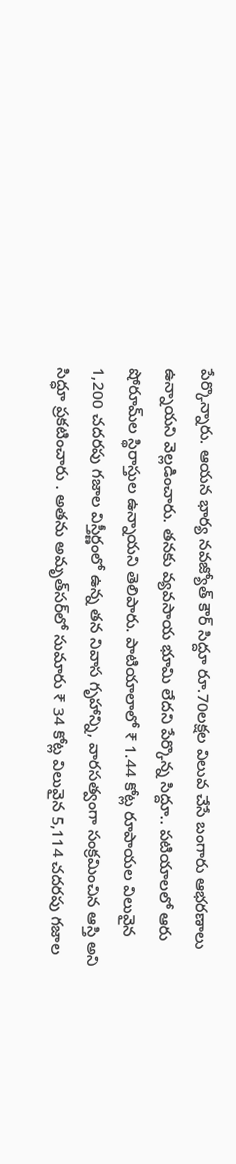పేర్కొన్నారు. ఆయ‌న భార్య న‌వ‌జ్యోత్ కౌర్ సిద్దూ రూ.70లక్షల విలువ చేసే బంగారు ఆభరణాలు ఉన్నాయని వెల్ల‌డించారు. త‌న‌కు వ్య‌వ‌సాయ భూమి లేద‌ని పేర్కొన్న సిద్దూ.. పటియాల‌లో ఆరు షోరూమ్‌ల స్థిరాస్తుల ఉన్నాయ‌ని తెలిపారు. పాటియాలాలో ₹ 1.44 కోట్ల రూపాయ‌ల‌ విలువైన 1,200 చదరపు గజాల విస్తీర్ణంలో ఉన్న తన నివాస గృహాన్ని, వారసత్వంగా సంక్రమించిన ఆస్తి అని సిద్ధూ ప్రకటించారు . అతను అమృత్‌సర్‌లో సుమారు ₹ 34 కోట్ల విలువైన 5,114 చదరపు గజాల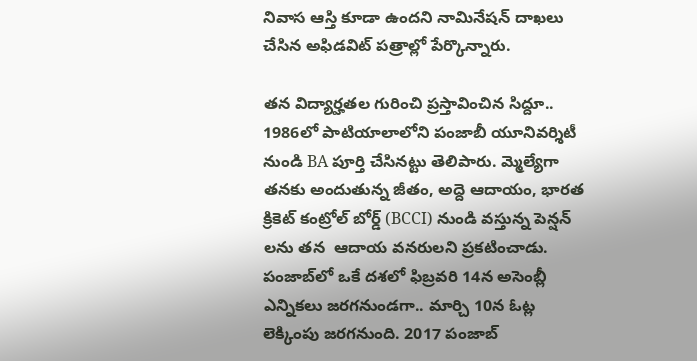నివాస ఆస్తి కూడా ఉంద‌ని నామినేష‌న్ దాఖ‌లు చేసిన అఫిడ‌విట్ ప‌త్రాల్లో పేర్కొన్నారు.

త‌న విద్యార్హ‌త‌ల గురించి ప్ర‌స్తావించిన సిద్దూ.. 1986లో పాటియాలాలోని పంజాబీ యూనివర్శిటీ నుండి BA పూర్తి చేసినట్టు తెలిపారు. మ్మెల్యేగా త‌న‌కు అందుతున్న జీతం, అద్దె ఆదాయం, భారత క్రికెట్ కంట్రోల్ బోర్డ్ (BCCI) నుండి వ‌స్తున్న పెన్షన్ ల‌ను త‌న  ఆదాయ వనరుల‌ని ప్రకటించాడు. పంజాబ్‌లో ఒకే దశలో ఫిబ్రవరి 14న అసెంబ్లీ ఎన్నికలు జరగనుండగా.. మార్చి 10న ఓట్ల లెక్కింపు జరగనుంది. 2017 పంజాబ్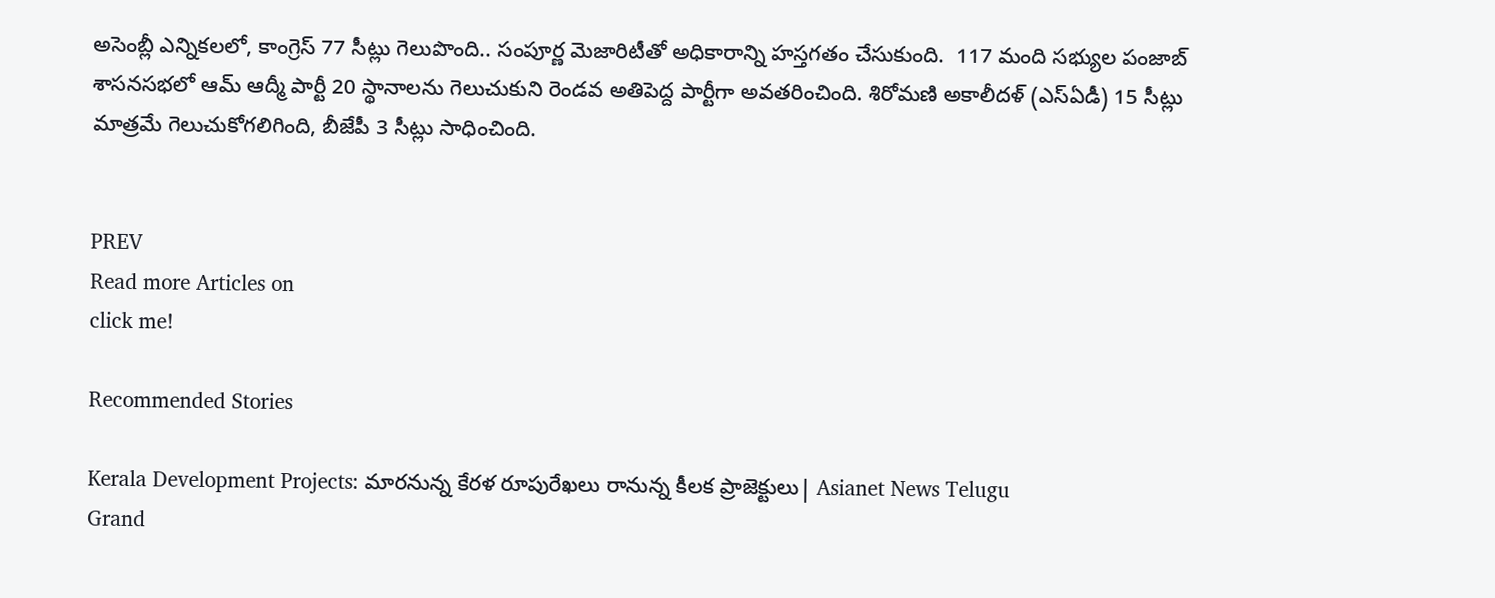అసెంబ్లీ ఎన్నికలలో, కాంగ్రెస్ 77 సీట్లు గెలుపొంది.. సంపూర్ణ మెజారిటీతో అధికారాన్ని హ‌స్త‌గ‌తం చేసుకుంది.  117 మంది సభ్యుల పంజాబ్ శాసనసభలో ఆమ్ ఆద్మీ పార్టీ 20 స్థానాలను గెలుచుకుని రెండవ అతిపెద్ద పార్టీగా అవతరించింది. శిరోమణి అకాలీదళ్‌ (ఎస్‌ఏడీ) 15 సీట్లు మాత్రమే గెలుచుకోగలిగింది, బీజేపీ 3 సీట్లు సాధించింది.


PREV
Read more Articles on
click me!

Recommended Stories

Kerala Development Projects: మారనున్న కేరళ రూపురేఖలు రానున్న కీలక ప్రాజెక్టులు| Asianet News Telugu
Grand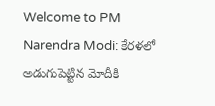Welcome to PM Narendra Modi: కేరళలో అడుగుపెట్టిన మోదీకి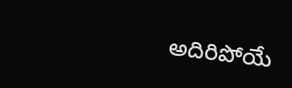అదిరిపోయే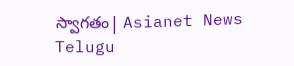స్వాగతం| Asianet News Telugu